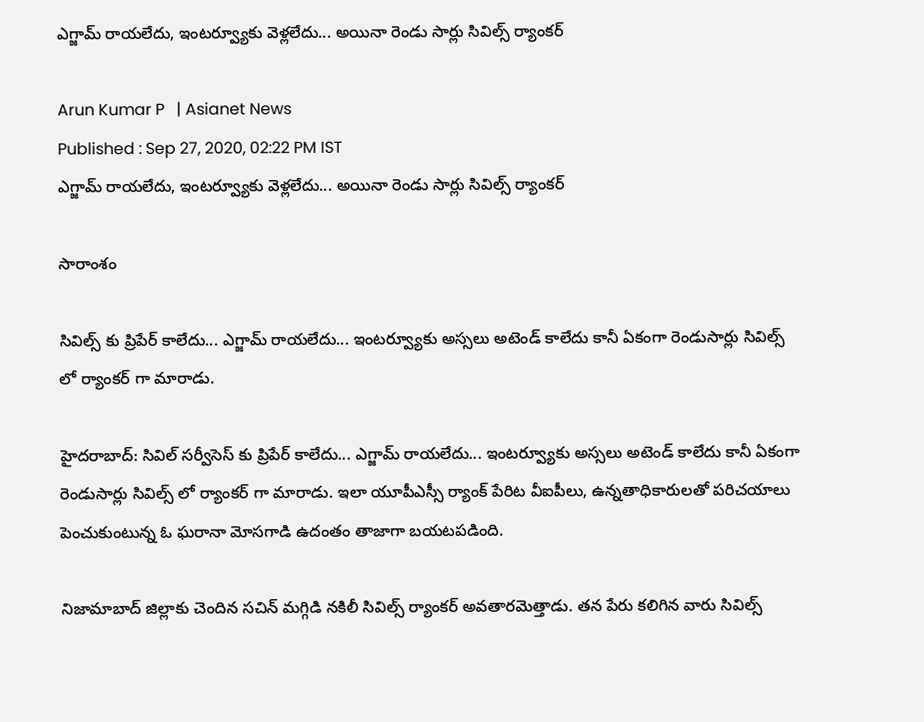ఎగ్జామ్ రాయలేదు, ఇంటర్వ్యూకు వెళ్లలేదు... అయినా రెండు సార్లు సివిల్స్ ర్యాంకర్

Arun Kumar P   | Asianet News
Published : Sep 27, 2020, 02:22 PM IST
ఎగ్జామ్ రాయలేదు, ఇంటర్వ్యూకు వెళ్లలేదు... అయినా రెండు సార్లు సివిల్స్ ర్యాంకర్

సారాంశం

సివిల్స్ కు ప్రిపేర్ కాలేదు... ఎగ్జామ్ రాయలేదు... ఇంటర్వ్యూకు అస్సలు అటెండ్ కాలేదు కానీ ఏకంగా రెండుసార్లు సివిల్స్ లో ర్యాంకర్ గా మారాడు.

హైదరాబాద్: సివిల్ సర్వీసెస్ కు ప్రిపేర్ కాలేదు... ఎగ్జామ్ రాయలేదు... ఇంటర్వ్యూకు అస్సలు అటెండ్ కాలేదు కానీ ఏకంగా రెండుసార్లు సివిల్స్ లో ర్యాంకర్ గా మారాడు. ఇలా యూపీఎస్సీ ర్యాంక్ పేరిట వీఐపీలు, ఉన్నతాధికారులతో పరిచయాలు పెంచుకుంటున్న ఓ ఘరానా మోసగాడి ఉదంతం తాజాగా బయటపడింది.

నిజామాబాద్ జిల్లాకు చెందిన సచిన్ మగ్గిడి నకిలీ సివిల్స్ ర్యాంకర్ అవతారమెత్తాడు. తన పేరు కలిగిన వారు సివిల్స్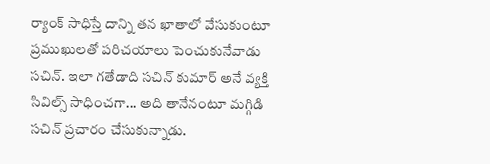ర్యాంక్ సాధిస్తే దాన్ని తన ఖాతాలో వేసుకుంటూ ప్రముఖులతో పరిచయాలు పెంచుకునేవాడు సచిన్. ఇలా గతేడాది సచిన్ కుమార్ అనే వ్యక్తి సివిల్స్ సాధించగా... అది తానేనంటూ మగ్గిడి సచిన్ ప్రచారం చేసుకున్నాడు.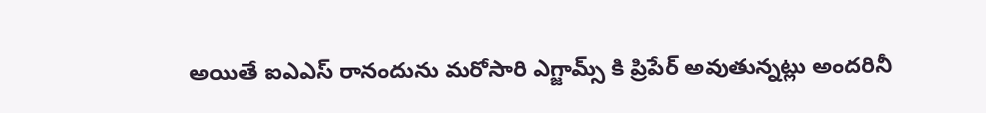అయితే ఐఎఎస్ రానందును మరోసారి ఎగ్జామ్స్ కి ప్రిపేర్ అవుతున్నట్లు అందరినీ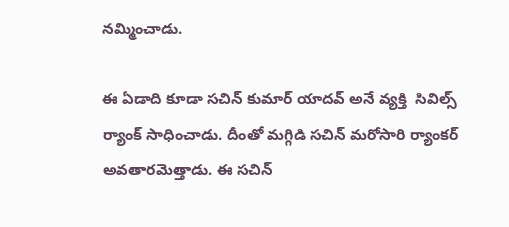నమ్మించాడు.

ఈ ఏడాది కూడా సచిన్ కుమార్ యాదవ్ అనే వ్యక్తి  సివిల్స్ ర్యాంక్ సాధించాడు. దీంతో మగ్గిడి సచిన్ మరోసారి ర్యాంకర్ అవతారమెత్తాడు. ఈ సచిన్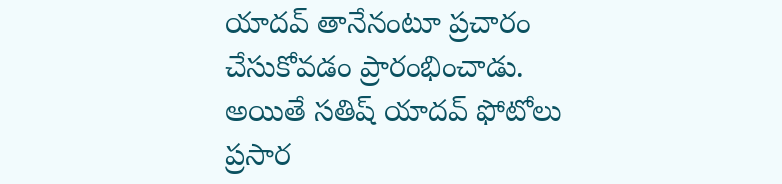యాదవ్ తానేనంటూ ప్రచారం చేసుకోవడం ప్రారంభించాడు. అయితే సతిష్ యాదవ్ ఫోటోలు ప్రసార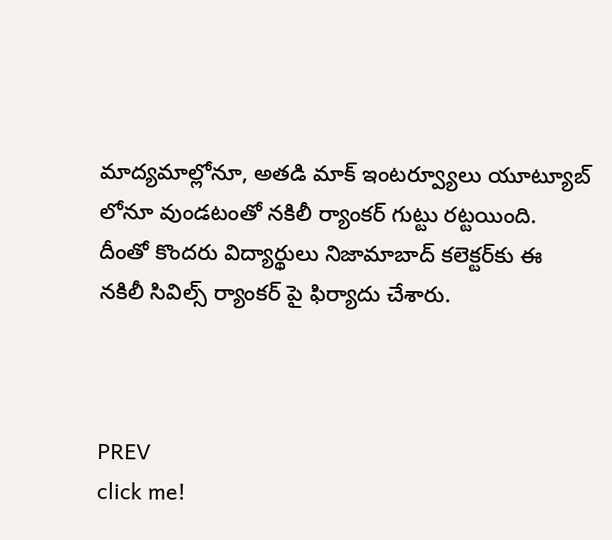మాద్యమాల్లోనూ, అతడి మాక్ ఇంటర్వ్యూలు యూట్యూబ్ లోనూ వుండటంతో నకిలీ ర్యాంకర్ గుట్టు రట్టయింది. దీంతో కొందరు విద్యార్థులు నిజామాబాద్‌ కలెక్టర్‌కు ఈ నకిలీ సివిల్స్ ర్యాంకర్ పై ఫిర్యాదు చేశారు.



PREV
click me!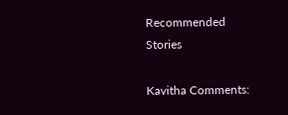Recommended Stories

Kavitha Comments: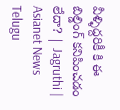వీళ్ళిద్దరికీ కి ఈ బిల్డింగ్ కనిపించడం లేదా? | Jagruthi | Asianet News Telugu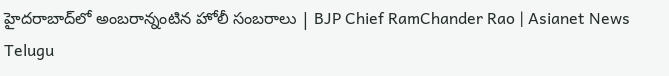హైదరాబాద్‌లో అంబరాన్నంటిన హోలీ సంబరాలు | BJP Chief RamChander Rao | Asianet News Telugu